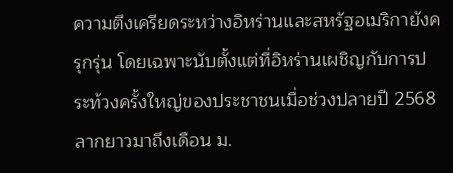ความตึงเครียดระหว่างอิหร่านและสหรัฐอเมริกายังครุกรุ่น โดยเฉพาะนับตั้งแต่ที่อิหร่านเผชิญกับการประท้วงครั้งใหญ่ของประชาชนเมื่อช่วงปลายปี 2568 ลากยาวมาถึงเดือน ม.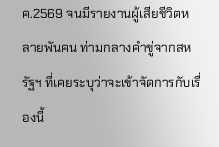ค.2569 จนมีรายงานผู้เสียชีวิตหลายพันคน ท่ามกลางคำขู่จากสหรัฐฯ ที่เคยระบุว่าจะเข้าจัดการกับเรื่องนี้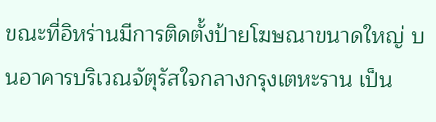ขณะที่อิหร่านมีการติดตั้งป้ายโฆษณาขนาดใหญ่ บนอาคารบริเวณจัตุรัสใจกลางกรุงเตหะราน เป็น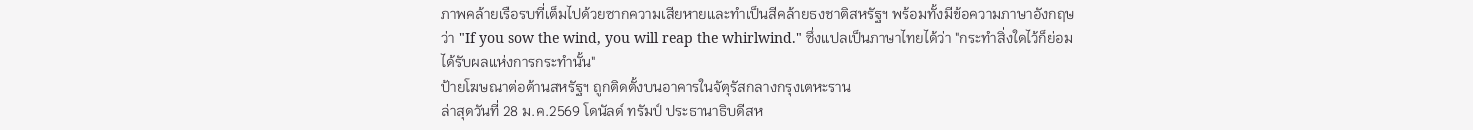ภาพคล้ายเรือรบที่เต็มไปด้วยซากความเสียหายและทำเป็นสีคล้ายธงชาติสหรัฐฯ พร้อมทั้งมีข้อความภาษาอังกฤษ ว่า "If you sow the wind, you will reap the whirlwind." ซึ่งแปลเป็นภาษาไทยได้ว่า "กระทำสิ่งใดไว้ก็ย่อมได้รับผลแห่งการกระทำนั้น"
ป้ายโฆษณาต่อต้านสหรัฐฯ ถูกติดตั้งบนอาคารในจัตุรัสกลางกรุงเตหะราน
ล่าสุดวันที่ 28 ม.ค.2569 โดนัลด์ ทรัมป์ ประธานาธิบดีสห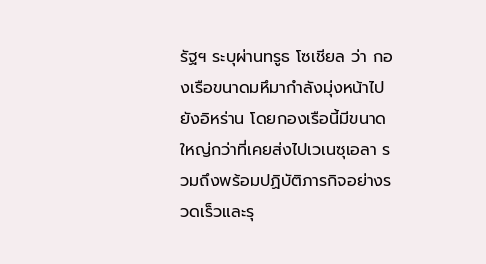รัฐฯ ระบุผ่านทรูธ โซเชียล ว่า กองเรือขนาดมหึมากำลังมุ่งหน้าไปยังอิหร่าน โดยกองเรือนี้มีขนาดใหญ่กว่าที่เคยส่งไปเวเนซุเอลา รวมถึงพร้อมปฏิบัติภารกิจอย่างรวดเร็วและรุ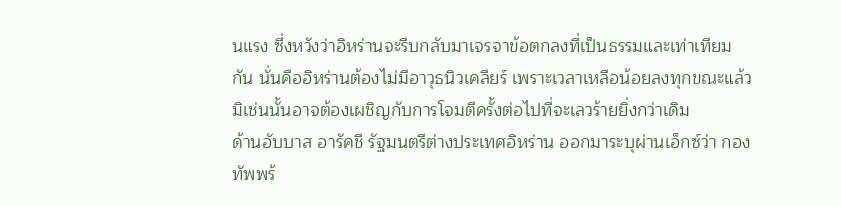นแรง ซึ่งหวังว่าอิหร่านจะรีบกลับมาเจรจาข้อตกลงที่เป็นธรรมและเท่าเทียมกัน นั่นคืออิหร่านต้องไม่มีอาวุธนิวเคลียร์ เพราะเวลาเหลือน้อยลงทุกขณะแล้ว มิเช่นนั้นอาจต้องเผชิญกับการโจมตีครั้งต่อไปที่จะเลวร้ายยิ่งกว่าเดิม
ด้านอับบาส อารัคชี รัฐมนตรีต่างประเทศอิหร่าน ออกมาระบุผ่านเอ็กซ์ว่า กองทัพพร้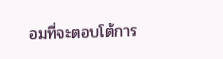อมที่จะตอบโต้การ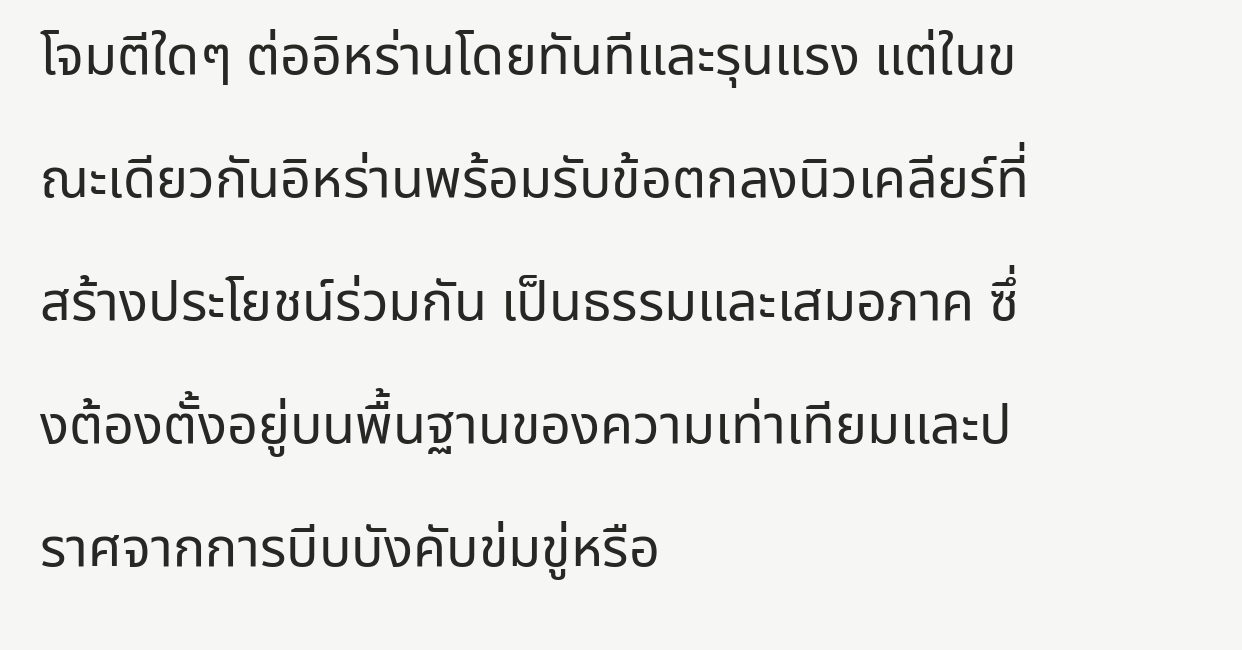โจมตีใดๆ ต่ออิหร่านโดยทันทีและรุนแรง แต่ในขณะเดียวกันอิหร่านพร้อมรับข้อตกลงนิวเคลียร์ที่สร้างประโยชน์ร่วมกัน เป็นธรรมและเสมอภาค ซึ่งต้องตั้งอยู่บนพื้นฐานของความเท่าเทียมและปราศจากการบีบบังคับข่มขู่หรือ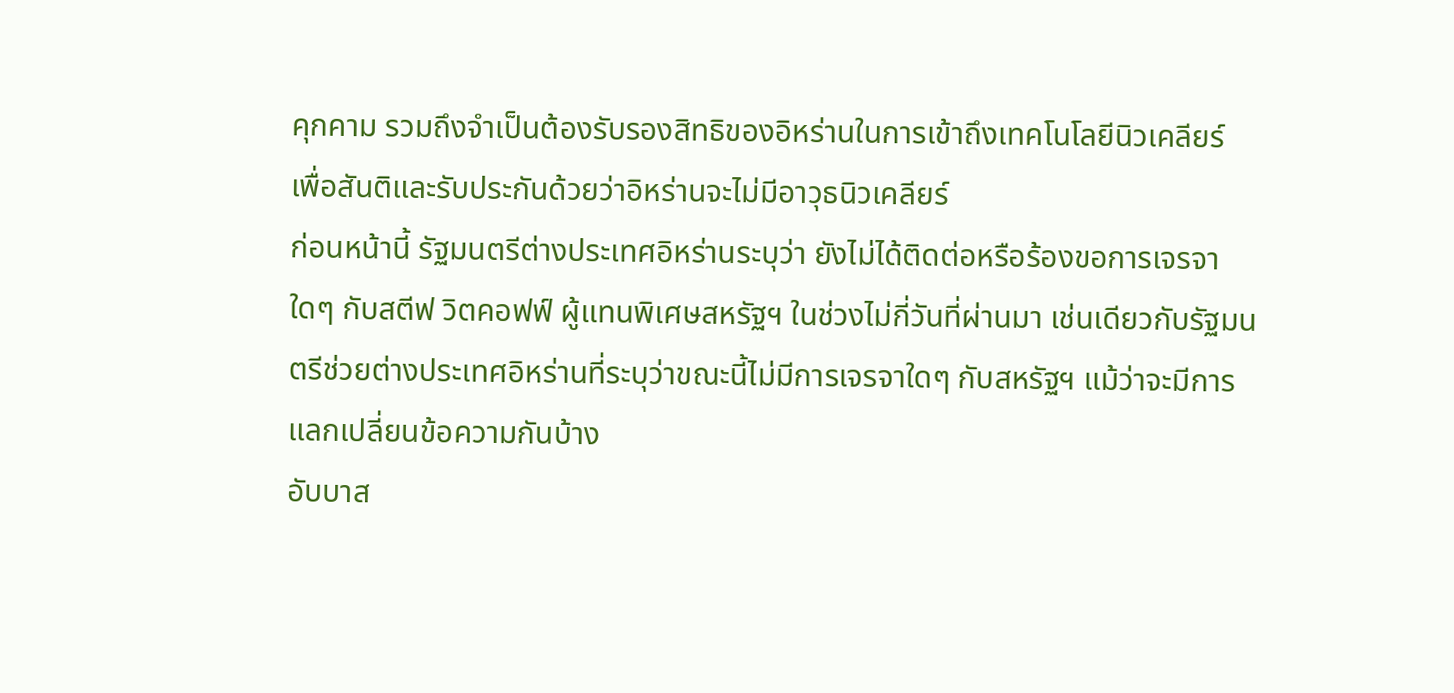คุกคาม รวมถึงจำเป็นต้องรับรองสิทธิของอิหร่านในการเข้าถึงเทคโนโลยีนิวเคลียร์ เพื่อสันติและรับประกันด้วยว่าอิหร่านจะไม่มีอาวุธนิวเคลียร์
ก่อนหน้านี้ รัฐมนตรีต่างประเทศอิหร่านระบุว่า ยังไม่ได้ติดต่อหรือร้องขอการเจรจาใดๆ กับสตีฟ วิตคอฟฟ์ ผู้แทนพิเศษสหรัฐฯ ในช่วงไม่กี่วันที่ผ่านมา เช่นเดียวกับรัฐมนตรีช่วยต่างประเทศอิหร่านที่ระบุว่าขณะนี้ไม่มีการเจรจาใดๆ กับสหรัฐฯ แม้ว่าจะมีการแลกเปลี่ยนข้อความกันบ้าง
อับบาส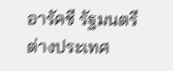อารัคชี รัฐมนตรีต่างประเทศ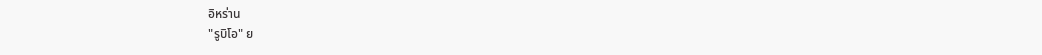อิหร่าน
"รูบิโอ" ย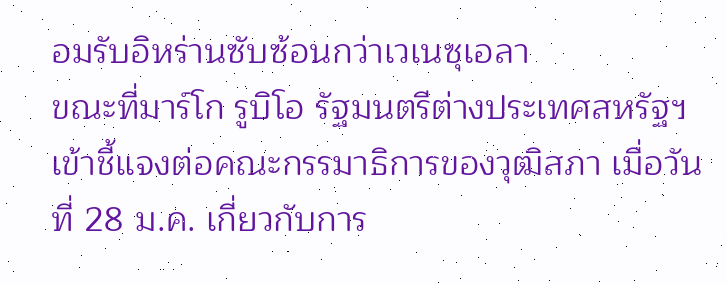อมรับอิหร่านซับซ้อนกว่าเวเนซุเอลา
ขณะที่มาร์โก รูบิโอ รัฐมนตรีต่างประเทศสหรัฐฯ เข้าชี้แจงต่อคณะกรรมาธิการของวุฒิสภา เมื่อวันที่ 28 ม.ค. เกี่ยวกับการ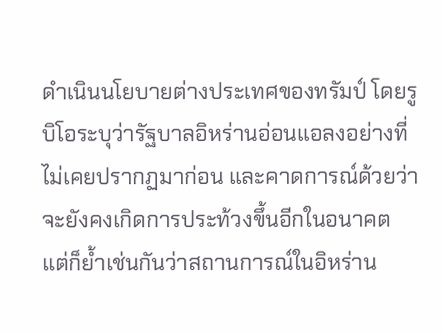ดำเนินนโยบายต่างประเทศของทรัมป์ โดยรูบิโอระบุว่ารัฐบาลอิหร่านอ่อนแอลงอย่างที่ไม่เคยปรากฏมาก่อน และคาดการณ์ด้วยว่าจะยังคงเกิดการประท้วงขึ้นอีกในอนาคต แต่ก็ย้ำเช่นกันว่าสถานการณ์ในอิหร่าน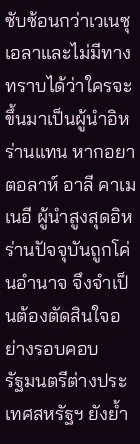ซับซ้อนกว่าเวเนซุเอลาและไม่มีทางทราบได้ว่าใครจะขึ้นมาเป็นผู้นำอิหร่านแทน หากอยาตอลาห์ อาลี คาเมเนอี ผู้นำสูงสุดอิหร่านปัจจุบันถูกโค่นอำนาจ จึงจำเป็นต้องตัดสินใจอย่างรอบคอบ
รัฐมนตรีต่างประเทศสหรัฐฯ ยังย้ำ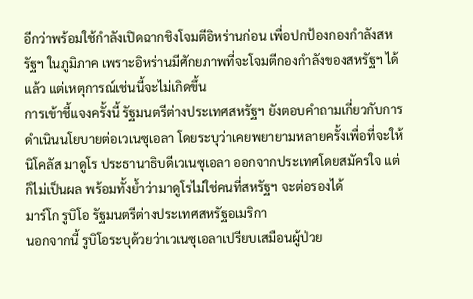อีกว่าพร้อมใช้กำลังเปิดฉากชิงโจมตีอิหร่านก่อน เพื่อปกป้องกองกำลังสหรัฐฯ ในภูมิภาค เพราะอิหร่านมีศักยภาพที่จะโจมตีกองกำลังของสหรัฐฯ ได้แล้ว แต่เหตุการณ์เช่นนี้จะไม่เกิดขึ้น
การเข้าชี้แจงครั้งนี้ รัฐมนตรีต่างประเทศสหรัฐฯ ยังตอบคำถามเกี่ยวกับการดำเนินนโยบายต่อเวเนซุเอลา โดยระบุว่าเคยพยายามหลายครั้งเพื่อที่จะให้นิโคลัส มาดูโร ประธานาธิบดีเวเนซุเอลา ออกจากประเทศโดยสมัครใจ แต่ก็ไม่เป็นผล พร้อมทั้งย้ำว่ามาดูโรไม่ใช่คนที่สหรัฐฯ จะต่อรองได้
มาร์โก รูบิโอ รัฐมนตรีต่างประเทศสหรัฐอเมริกา
นอกจากนี้ รูบิโอระบุด้วยว่าเวเนซุเอลาเปรียบเสมือนผู้ป่วย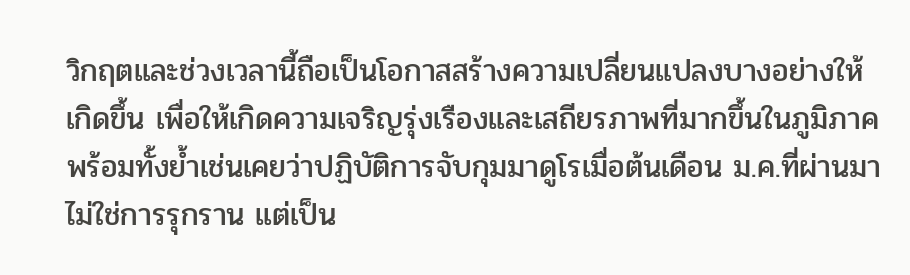วิกฤตและช่วงเวลานี้ถือเป็นโอกาสสร้างความเปลี่ยนแปลงบางอย่างให้เกิดขึ้น เพื่อให้เกิดความเจริญรุ่งเรืองและเสถียรภาพที่มากขึ้นในภูมิภาค พร้อมทั้งย้ำเช่นเคยว่าปฏิบัติการจับกุมมาดูโรเมื่อต้นเดือน ม.ค.ที่ผ่านมาไม่ใช่การรุกราน แต่เป็น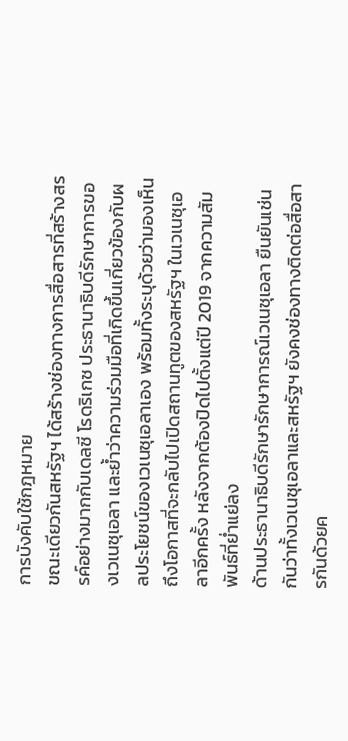การบังคับใช้กฎหมาย
ขณะเดียวกันสหรัฐฯ ได้สร้างช่องทางการสื่อสารที่สร้างสรรค์อย่างมากกับเดลซี โรดริเกซ ประธานาธิบดีรักษาการของเวเนซุเอลา และย้ำว่าความร่วมมือที่เกิดขึ้นเกี่ยวข้องกับผลประโยชน์ของเวเนซุเอลาเอง พร้อมทั้งระบุด้วยว่ามองเห็นถึงโอกาสที่จะกลับไปเปิดสถานทูตของสหรัฐฯ ในเวเนซุเอลาอีกครั้ง หลังจากต้องปิดไปตั้งแต่ปี 2019 จากความสัมพันธ์ที่ย่ำแย่ลง
ด้านประธานาธิบดีรักษารักษาการณ์เวเนซุเอลา ยืนยันเช่นกันว่าทั้งเวเนซุเอลาและสหรัฐฯ ยังคงช่องทางติดต่อสื่อสารกันด้วยค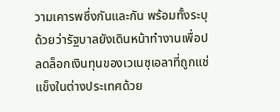วามเคารพซึ่งกันและกัน พร้อมทั้งระบุด้วยว่ารัฐบาลยังเดินหน้าทำงานเพื่อปลดล็อกเงินทุนของเวเนซุเอลาที่ถูกแช่แข็งในต่างประเทศด้วย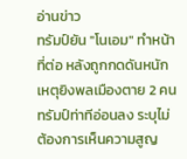อ่านข่าว
ทรัมป์ยัน "โนเอม" ทำหน้าที่ต่อ หลังถูกกดดันหนัก เหตุยิงพลเมืองตาย 2 คน
ทรัมป์ท่าทีอ่อนลง ระบุไม่ต้องการเห็นความสูญ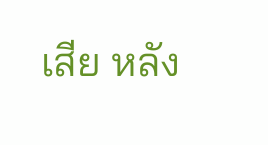เสีย หลัง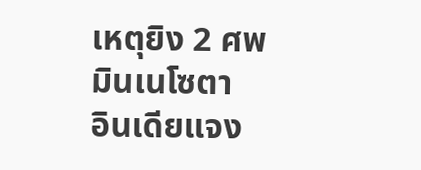เหตุยิง 2 ศพมินเนโซตา
อินเดียแจง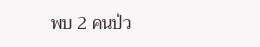พบ 2 คนป่ว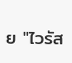ย "ไวรัส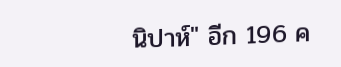นิปาห์" อีก 196 ค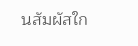นสัมผัสใก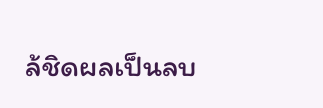ล้ชิดผลเป็นลบ